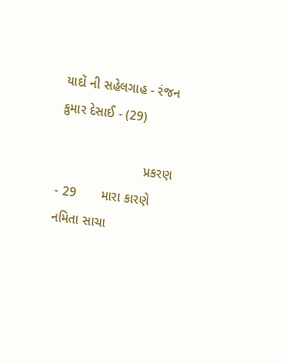યાદોં ની સહેલગાહ - રંજન કુમાર દેસાઈ - (29)

                        પ્રકરણ - 29       મારા કારણે નમિતા સાચા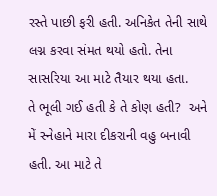રસ્તે પાછી ફરી હતી. અનિકેત તેની સાથે લગ્ન કરવા સંમત થયો હતો. તેના સાસરિયા આ માટે તૈયાર થયા હતા.       તે ભૂલી ગઈ હતી કે તે કોણ હતી?  અને મેં સ્નેહાને મારા દીકરાની વહુ બનાવી હતી. આ માટે તે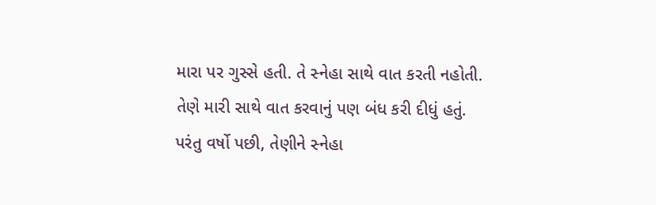મારા પર ગુસ્સે હતી. તે સ્નેહા સાથે વાત કરતી નહોતી. તેણે મારી સાથે વાત કરવાનું પણ બંધ કરી દીધું હતું.       પરંતુ વર્ષો પછી, તેણીને સ્નેહા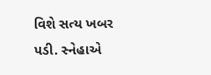વિશે સત્ય ખબર પડી. સ્નેહાએ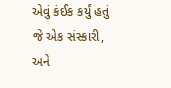એવું કંઈક કર્યું હતું જે એક સંસ્કારી,  અને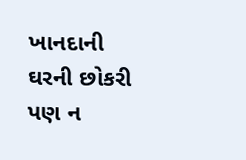ખાનદાની ઘરની છોકરી પણ ન